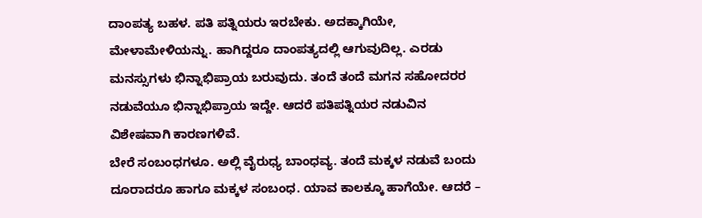ದಾಂಪತ್ಯ ಬಹಳ. ಪತಿ ಪತ್ನಿಯರು ಇರಬೇಕು. ಅದಕ್ಕಾಗಿಯೇ, ಮೇಳಾಮೇಳಿಯನ್ನು. ಹಾಗಿದ್ದರೂ ದಾಂಪತ್ಯದಲ್ಲಿ ಆಗುವುದಿಲ್ಲ. ಎರಡು ಮನಸ್ಸುಗಳು ಭಿನ್ನಾಭಿಪ್ರಾಯ ಬರುವುದು. ತಂದೆ ತಂದೆ ಮಗನ ಸಹೋದರರ ನಡುವೆಯೂ ಭಿನ್ನಾಭಿಪ್ರಾಯ ಇದ್ದೇ. ಆದರೆ ಪತಿಪತ್ನಿಯರ ನಡುವಿನ ವಿಶೇಷವಾಗಿ ಕಾರಣಗಳಿವೆ.
ಬೇರೆ ಸಂಬಂಧಗಳೂ. ಅಲ್ಲಿ ವೈರುಧ್ಯ ಬಾಂಧವ್ಯ. ತಂದೆ ಮಕ್ಕಳ ನಡುವೆ ಬಂದು ದೂರಾದರೂ ಹಾಗೂ ಮಕ್ಕಳ ಸಂಬಂಧ. ಯಾವ ಕಾಲಕ್ಕೂ ಹಾಗೆಯೇ. ಆದರೆ –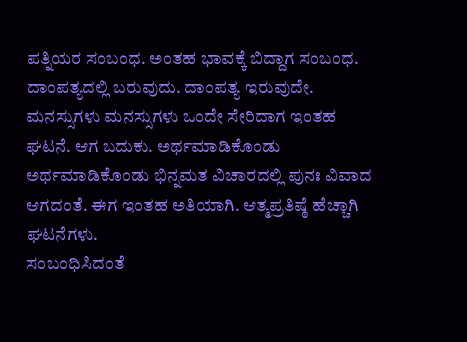ಪತ್ನಿಯರ ಸಂಬಂಧ. ಅಂತಹ ಭಾವಕ್ಕೆ ಬಿದ್ದಾಗ ಸಂಬಂಧ. ದಾಂಪತ್ಯದಲ್ಲಿ ಬರುವುದು. ದಾಂಪತ್ಯ ಇರುವುದೇ. ಮನಸ್ಸುಗಳು ಮನಸ್ಸುಗಳು ಒಂದೇ ಸೇರಿದಾಗ ಇಂತಹ ಘಟನೆ. ಆಗ ಬದುಕು. ಅರ್ಥಮಾಡಿಕೊಂಡು ಅರ್ಥಮಾಡಿಕೊಂಡು ಭಿನ್ನಮತ ವಿಚಾರದಲ್ಲಿ ಪುನಃ ವಿವಾದ ಆಗದಂತೆ. ಈಗ ಇಂತಹ ಅತಿಯಾಗಿ. ಆತ್ಮಪ್ರತಿಷ್ಠೆ ಹೆಚ್ಚಾಗಿ ಘಟನೆಗಳು.
ಸಂಬಂಧಿಸಿದಂತೆ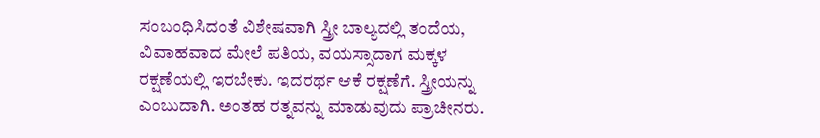ಸಂಬಂಧಿಸಿದಂತೆ ವಿಶೇಷವಾಗಿ ಸ್ತ್ರೀ ಬಾಲ್ಯದಲ್ಲಿ ತಂದೆಯ, ವಿವಾಹವಾದ ಮೇಲೆ ಪತಿಯ, ವಯಸ್ಸಾದಾಗ ಮಕ್ಕಳ ರಕ್ಷಣೆಯಲ್ಲಿ ಇರಬೇಕು. ಇದರರ್ಥ ಆಕೆ ರಕ್ಷಣೆಗೆ. ಸ್ತ್ರೀಯನ್ನು ಎಂಬುದಾಗಿ. ಅಂತಹ ರತ್ನವನ್ನು ಮಾಡುವುದು ಪ್ರಾಚೀನರು.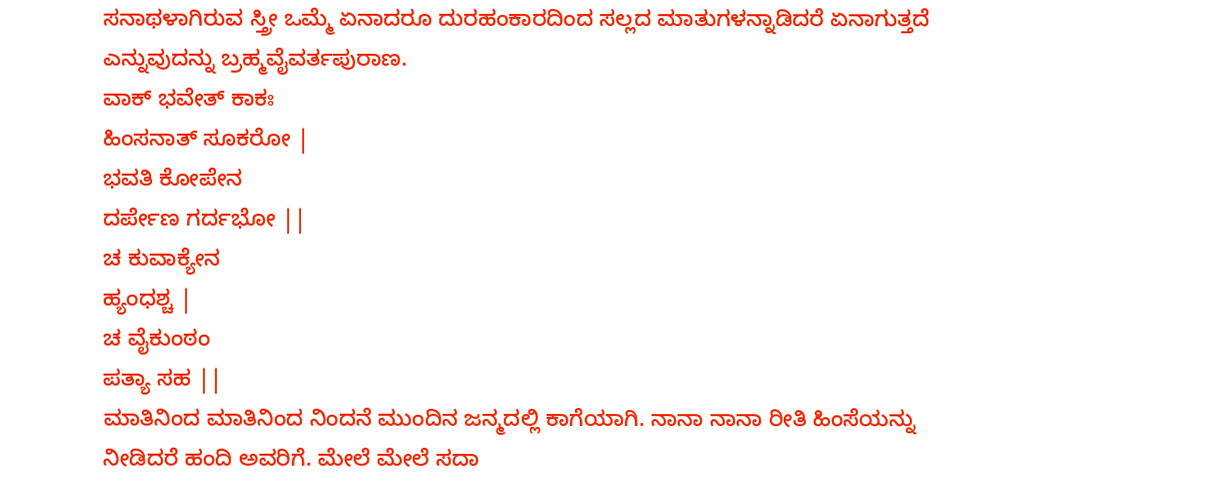ಸನಾಥಳಾಗಿರುವ ಸ್ತ್ರೀ ಒಮ್ಮೆ ಏನಾದರೂ ದುರಹಂಕಾರದಿಂದ ಸಲ್ಲದ ಮಾತುಗಳನ್ನಾಡಿದರೆ ಏನಾಗುತ್ತದೆ ಎನ್ನುವುದನ್ನು ಬ್ರಹ್ಮವೈವರ್ತಪುರಾಣ.
ವಾಕ್ ಭವೇತ್ ಕಾಕಃ
ಹಿಂಸನಾತ್ ಸೂಕರೋ |
ಭವತಿ ಕೋಪೇನ
ದರ್ಪೇಣ ಗರ್ದಭೋ ||
ಚ ಕುವಾಕ್ಯೇನ
ಹ್ಯಂಧಶ್ಚ |
ಚ ವೈಕುಂಠಂ
ಪತ್ಯಾ ಸಹ ||
ಮಾತಿನಿಂದ ಮಾತಿನಿಂದ ನಿಂದನೆ ಮುಂದಿನ ಜನ್ಮದಲ್ಲಿ ಕಾಗೆಯಾಗಿ. ನಾನಾ ನಾನಾ ರೀತಿ ಹಿಂಸೆಯನ್ನು ನೀಡಿದರೆ ಹಂದಿ ಅವರಿಗೆ. ಮೇಲೆ ಮೇಲೆ ಸದಾ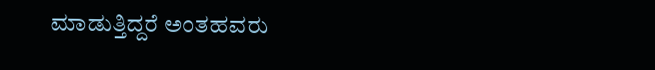ಮಾಡುತ್ತಿದ್ದರೆ ಅಂತಹವರು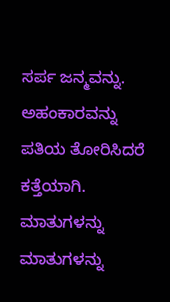ಸರ್ಪ ಜನ್ಮವನ್ನು. ಅಹಂಕಾರವನ್ನು ಪತಿಯ ತೋರಿಸಿದರೆ ಕತ್ತೆಯಾಗಿ. ಮಾತುಗಳನ್ನು ಮಾತುಗಳನ್ನು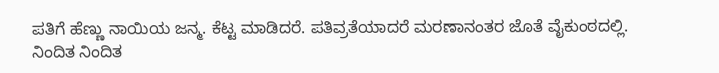ಪತಿಗೆ ಹೆಣ್ಣು ನಾಯಿಯ ಜನ್ಮ. ಕೆಟ್ಟ ಮಾಡಿದರೆ. ಪತಿವ್ರತೆಯಾದರೆ ಮರಣಾನಂತರ ಜೊತೆ ವೈಕುಂಠದಲ್ಲಿ.
ನಿಂದಿತ ನಿಂದಿತ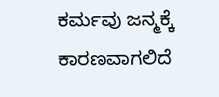ಕರ್ಮವು ಜನ್ಮಕ್ಕೆ ಕಾರಣವಾಗಲಿದೆ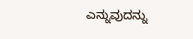ಎನ್ನುವುದನ್ನು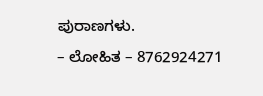ಪುರಾಣಗಳು.
– ಲೋಹಿತ – 8762924271